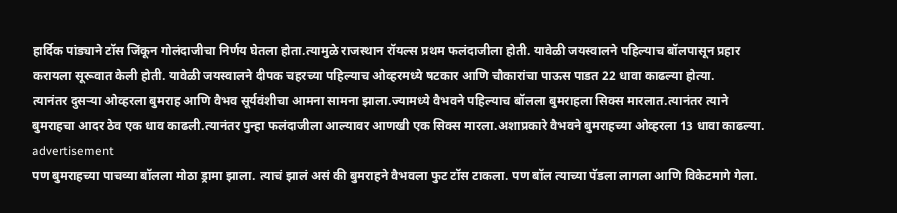हार्दिक पांड्याने टॉस जिंकून गोलंदाजीचा निर्णय घेतला होता.त्यामुळे राजस्थान रॉयल्स प्रथम फलंदाजीला होती. यावेळी जयस्वालने पहिल्याच बॉलपासून प्रहार करायला सूरूवात केली होती. यावेळी जयस्वालने दीपक चहरच्या पहिल्याच ओव्हरमध्ये षटकार आणि चौकारांचा पाऊस पाडत 22 धावा काढल्या होत्या.
त्यानंतर दुसऱ्या ओव्हरला बुमराह आणि वैभव सूर्यवंशीचा आमना सामना झाला.ज्यामध्ये वैभवने पहिल्याच बॉलला बुमराहला सिक्स मारलात.त्यानंतर त्याने बुमराहचा आदर ठेव एक धाव काढली.त्यानंतर पुन्हा फलंदाजीला आल्यावर आणखी एक सिक्स मारला.अशाप्रकारे वैभवने बुमराहच्या ओव्हरला 13 धावा काढल्या.
advertisement
पण बुमराहच्या पाचव्या बॉलला मोठा ड्रामा झाला. त्याचं झालं असं की बुमराहने वैभवला फुट टॉस टाकला. पण बॉल त्याच्या पॅडला लागला आणि विकेटमागे गेला.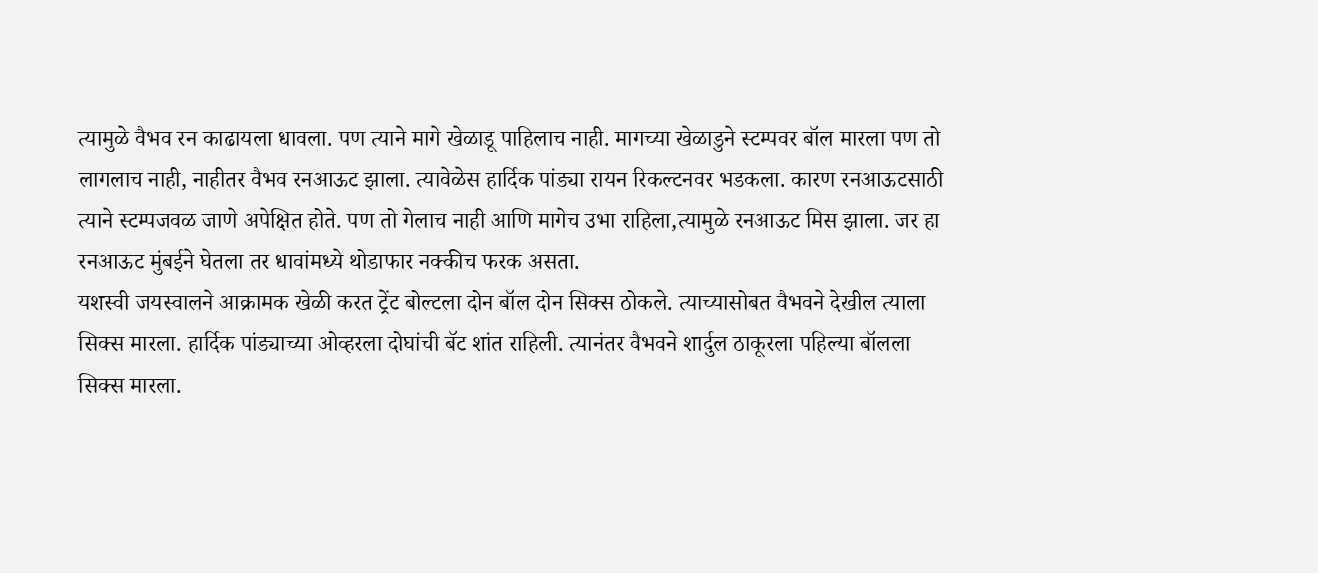त्यामुळे वैभव रन काढायला धावला. पण त्याने मागे खेळाडू पाहिलाच नाही. मागच्या खेळाडुने स्टम्पवर बॉल मारला पण तो लागलाच नाही, नाहीतर वैभव रनआऊट झाला. त्यावेळेस हार्दिक पांड्या रायन रिकल्टनवर भडकला. कारण रनआऊटसाठी त्याने स्टम्पजवळ जाणे अपेक्षित होते. पण तो गेलाच नाही आणि मागेच उभा राहिला,त्यामुळे रनआऊट मिस झाला. जर हा रनआऊट मुंबईने घेतला तर धावांमध्ये थोडाफार नक्कीच फरक असता.
यशस्वी जयस्वालने आक्रामक खेळी करत ट्रेंट बोल्टला दोन बॉल दोन सिक्स ठोकले. त्याच्यासोबत वैभवने देखील त्याला सिक्स मारला. हार्दिक पांड्याच्या ओव्हरला दोघांची बॅट शांत राहिली. त्यानंतर वैभवने शार्दुल ठाकूरला पहिल्या बॉलला सिक्स मारला.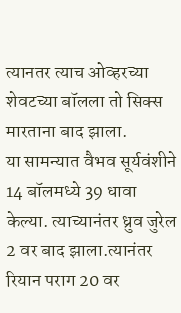त्यानतर त्याच ओव्हरच्या शेवटच्या बॉलला तो सिक्स मारताना बाद झाला.
या सामन्यात वैभव सूर्यवंशीने 14 बॉलमध्ये 39 धावा केल्या. त्याच्यानंतर ध्रुव जुरेल 2 वर बाद झाला.त्यानंतर रियान पराग 20 वर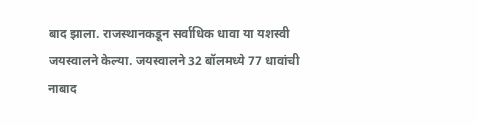बाद झाला. राजस्थानकडून सर्वाधिक धावा या यशस्वी जयस्वालने केल्या. जयस्वालने 32 बॉलमध्ये 77 धावांची नाबाद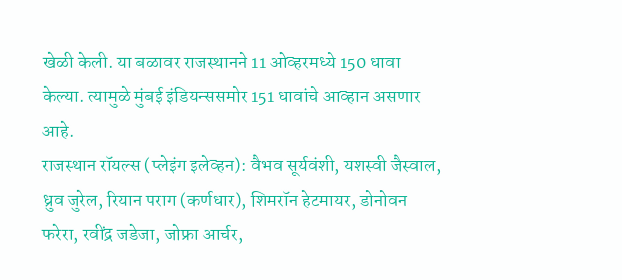खेळी केली. या बळावर राजस्थानने 11 ओव्हरमध्ये 150 धावा केल्या. त्यामुळे मुंबई इंडियन्ससमोर 151 धावांचे आव्हान असणार आहे.
राजस्थान रॉयल्स (प्लेइंग इलेव्हन): वैभव सूर्यवंशी, यशस्वी जैस्वाल, ध्रुव जुरेल, रियान पराग (कर्णधार), शिमरॉन हेटमायर, डोनोवन फरेरा, रवींद्र जडेजा, जोफ्रा आर्चर,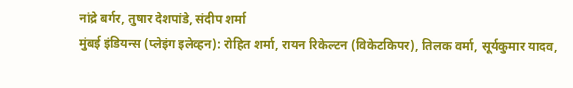नांद्रे बर्गर, तुषार देशपांडे, संदीप शर्मा
मुंबई इंडियन्स (प्लेइंग इलेव्हन): रोहित शर्मा, रायन रिकेल्टन (विकेटकिपर), तिलक वर्मा, सूर्यकुमार यादव,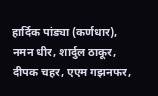हार्दिक पांड्या (कर्णधार), नमन धीर, शार्दुल ठाकूर, दीपक चहर, एएम गझनफर,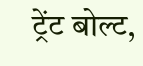ट्रेंट बोल्ट,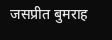जसप्रीत बुमराह